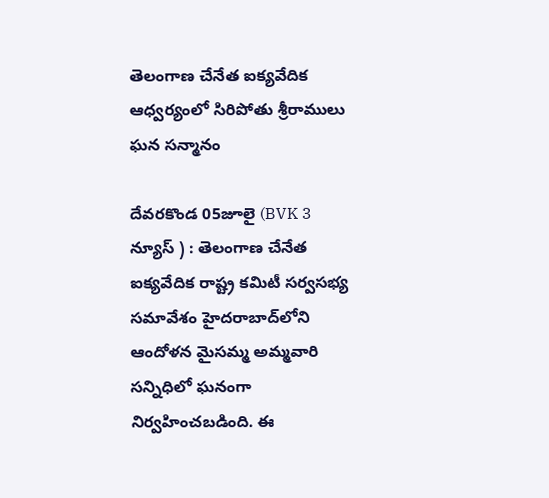తెలంగాణ చేనేత ఐక్యవేదిక ఆధ్వర్యంలో సిరిపోతు శ్రీరాములు ఘన సన్మానం

దేవరకొండ 05జూలై (BVK 3 న్యూస్ ) : తెలంగాణ చేనేత ఐక్యవేదిక రాష్ట్ర కమిటీ సర్వసభ్య సమావేశం హైదరాబాద్‌లోని ఆందోళన మైసమ్మ అమ్మవారి సన్నిధిలో ఘనంగా నిర్వహించబడింది. ఈ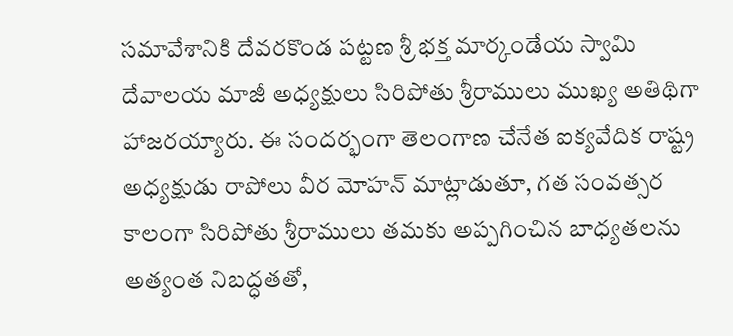సమావేశానికి దేవరకొండ పట్టణ శ్రీ భక్త మార్కండేయ స్వామి దేవాలయ మాజీ అధ్యక్షులు సిరిపోతు శ్రీరాములు ముఖ్య అతిథిగా హాజరయ్యారు. ఈ సందర్భంగా తెలంగాణ చేనేత ఐక్యవేదిక రాష్ట్ర అధ్యక్షుడు రాపోలు వీర మోహన్ మాట్లాడుతూ, గత సంవత్సర కాలంగా సిరిపోతు శ్రీరాములు తమకు అప్పగించిన బాధ్యతలను అత్యంత నిబద్ధతతో,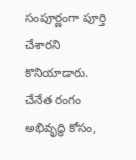సంపూర్ణంగా పూర్తి చేశారని కొనియాడారు. చేనేత రంగం అభివృద్ధి కోసం,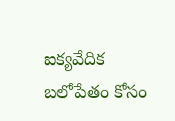ఐక్యవేదిక బలోపేతం కోసం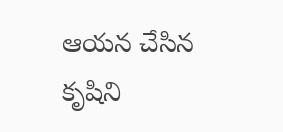ఆయన చేసిన కృషిని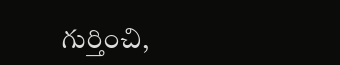గుర్తించి,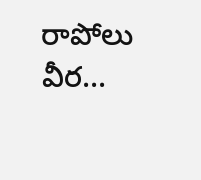రాపోలు వీర...